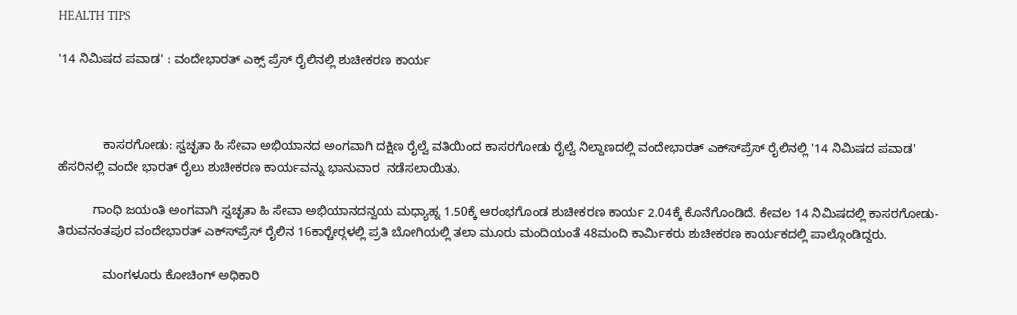HEALTH TIPS

'14 ನಿಮಿಷದ ಪವಾಡ' : ವಂದೇಭಾರತ್ ಎಕ್ಸ್ ಪ್ರೆಸ್ ರೈಲಿನಲ್ಲಿ ಶುಚೀಕರಣ ಕಾರ್ಯ



             ಕಾಸರಗೋಡು: ಸ್ವಚ್ಛತಾ ಹಿ ಸೇವಾ ಅಭಿಯಾನದ ಅಂಗವಾಗಿ ದಕ್ಷಿಣ ರೈಲ್ವೆ ವತಿಯಿಂದ ಕಾಸರಗೋಡು ರೈಲ್ವೆ ನಿಲ್ದಾಣದಲ್ಲಿ ವಂದೇಭಾರತ್ ಎಕ್ಸ್‍ಪ್ರೆಸ್ ರೈಲಿನಲ್ಲಿ '14 ನಿಮಿಷದ ಪವಾಡ' ಹೆಸರಿನಲ್ಲಿ ವಂದೇ ಭಾರತ್ ರೈಲು ಶುಚೀಕರಣ ಕಾರ್ಯವನ್ನು ಭಾನುವಾರ  ನಡೆಸಲಾಯಿತು.

          ಗಾಂಧಿ ಜಯಂತಿ ಅಂಗವಾಗಿ ಸ್ವಚ್ಛತಾ ಹಿ ಸೇವಾ ಅಭಿಯಾನದನ್ವಯ ಮಧ್ಯಾಹ್ನ 1.50ಕ್ಕೆ ಆರಂಭಗೊಂಡ ಶುಚೀಕರಣ ಕಾರ್ಯ 2.04ಕ್ಕೆ ಕೊನೆಗೊಂಡಿದೆ. ಕೇವಲ 14 ನಿಮಿಷದಲ್ಲಿ ಕಾಸರಗೋಡು-ತಿರುವನಂತಪುರ ವಂದೇಭಾರತ್ ಎಕ್ಸ್‍ಪ್ರೆಸ್ ರೈಲಿನ 16ಕಾರ್‍ಚೇರ್‍ಗಳಲ್ಲಿ ಪ್ರತಿ ಬೋಗಿಯಲ್ಲಿ ತಲಾ ಮೂರು ಮಂದಿಯಂತೆ 48ಮಂದಿ ಕಾರ್ಮಿಕರು ಶುಚೀಕರಣ ಕಾರ್ಯಕದಲ್ಲಿ ಪಾಲ್ಗೊಂಡಿದ್ದರು.

             ಮಂಗಳೂರು ಕೋಚಿಂಗ್ ಅಧಿಕಾರಿ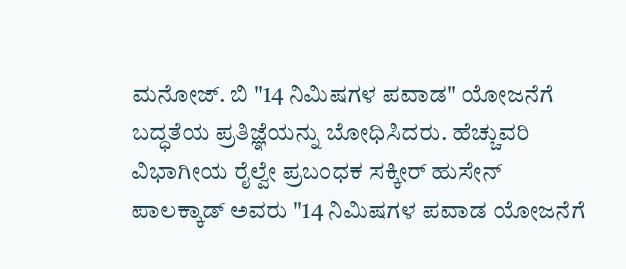ಮನೋಜ್. ಬಿ "14 ನಿಮಿಷಗಳ ಪವಾಡ" ಯೋಜನೆಗೆ ಬದ್ಧತೆಯ ಪ್ರತಿಜ್ಞೆಯನ್ನು ಬೋಧಿಸಿದರು. ಹೆಚ್ಚುವರಿ ವಿಭಾಗೀಯ ರೈಲ್ವೇ ಪ್ರಬಂಧಕ ಸಕ್ಕೀರ್ ಹುಸೇನ್ ಪಾಲಕ್ಕಾಡ್ ಅವರು "14 ನಿಮಿಷಗಳ ಪವಾಡ ಯೋಜನೆಗೆ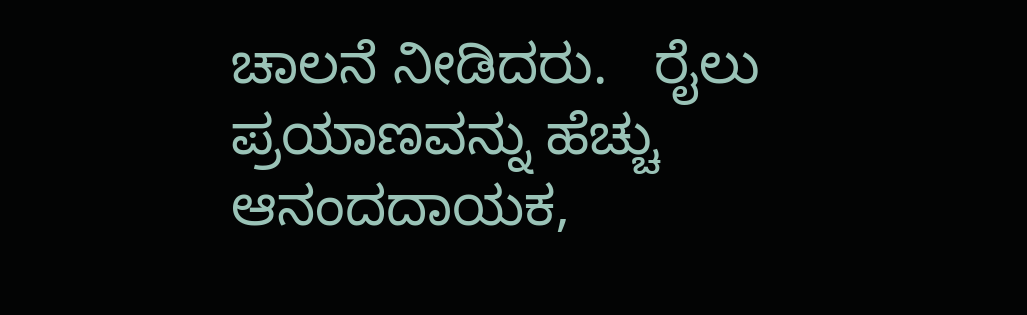ಚಾಲನೆ ನೀಡಿದರು.   ರೈಲು ಪ್ರಯಾಣವನ್ನು ಹೆಚ್ಚು ಆನಂದದಾಯಕ,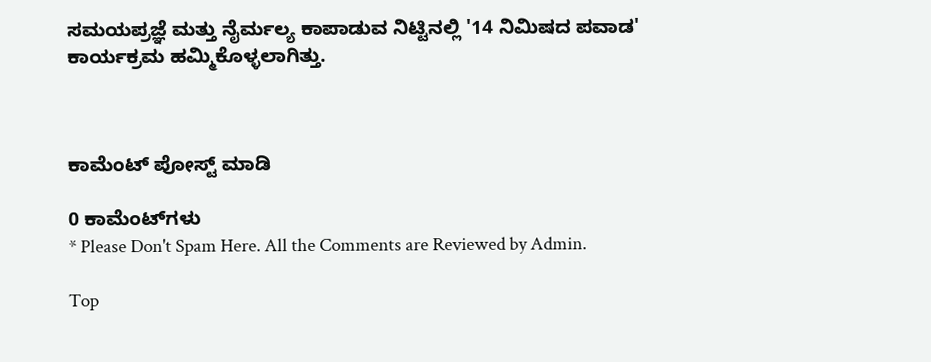ಸಮಯಪ್ರಜ್ಞೆ ಮತ್ತು ನೈರ್ಮಲ್ಯ ಕಾಪಾಡುವ ನಿಟ್ಟಿನಲ್ಲಿ '14 ನಿಮಿಷದ ಪವಾಡ' ಕಾರ್ಯಕ್ರಮ ಹಮ್ಮಿಕೊಳ್ಳಲಾಗಿತ್ತು.



ಕಾಮೆಂಟ್‌‌ ಪೋಸ್ಟ್‌ ಮಾಡಿ

0 ಕಾಮೆಂಟ್‌ಗಳು
* Please Don't Spam Here. All the Comments are Reviewed by Admin.

Top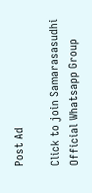Post Ad

Click to join Samarasasudhi Official Whatsapp Group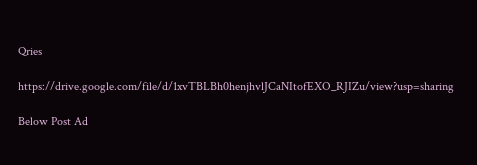Qries

https://drive.google.com/file/d/1xvTBLBh0henjhvlJCaNItofEXO_RJIZu/view?usp=sharing

Below Post Ad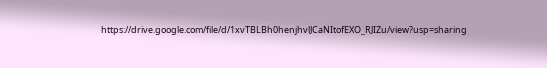https://drive.google.com/file/d/1xvTBLBh0henjhvlJCaNItofEXO_RJIZu/view?usp=sharing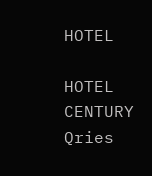HOTEL

HOTEL
CENTURY
Qries